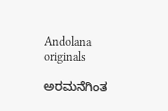Andolana originals

ಅರಮನೆಗಿಂತ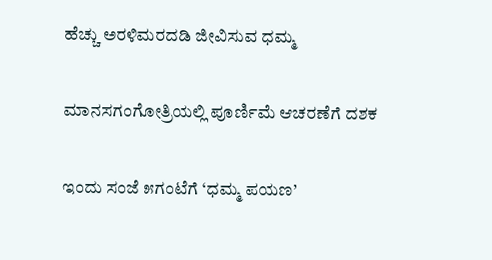ಹೆಚ್ಚು ಅರಳಿಮರದಡಿ ಜೀವಿಸುವ ಧಮ್ಮ

ಮಾನಸಗಂಗೋತ್ರಿಯಲ್ಲಿ ಪೂರ್ಣಿಮೆ ಆಚರಣೆಗೆ ದಶಕ

ಇಂದು ಸಂಜೆ ೫ಗಂಟೆಗೆ ‘ಧಮ್ಮ ಪಯಣ’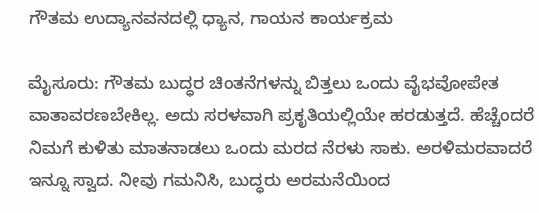ಗೌತಮ ಉದ್ಯಾನವನದಲ್ಲಿ ಧ್ಯಾನ, ಗಾಯನ ಕಾರ್ಯಕ್ರಮ

ಮೈಸೂರು: ಗೌತಮ ಬುದ್ಧರ ಚಿಂತನೆಗಳನ್ನು ಬಿತ್ತಲು ಒಂದು ವೈಭವೋಪೇತ ವಾತಾವರಣಬೇಕಿಲ್ಲ. ಅದು ಸರಳವಾಗಿ ಪ್ರಕೃತಿಯಲ್ಲಿಯೇ ಹರಡುತ್ತದೆ. ಹೆಚ್ಚೆಂದರೆ ನಿಮಗೆ ಕುಳಿತು ಮಾತನಾಡಲು ಒಂದು ಮರದ ನೆರಳು ಸಾಕು. ಅರಳಿಮರವಾದರೆ ಇನ್ನೂ ಸ್ವಾದ. ನೀವು ಗಮನಿಸಿ, ಬುದ್ಧರು ಅರಮನೆಯಿಂದ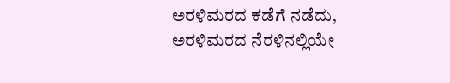ಅರಳಿಮರದ ಕಡೆಗೆ ನಡೆದು, ಅರಳಿಮರದ ನೆರಳಿನಲ್ಲಿಯೇ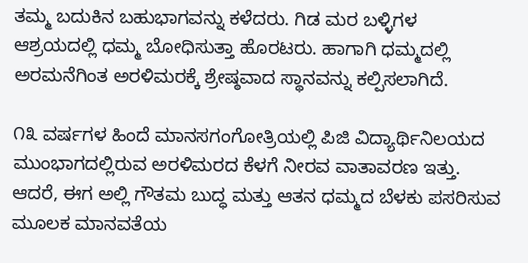ತಮ್ಮ ಬದುಕಿನ ಬಹುಭಾಗವನ್ನು ಕಳೆದರು. ಗಿಡ ಮರ ಬಳ್ಳಿಗಳ ಆಶ್ರಯದಲ್ಲಿ ಧಮ್ಮ ಬೋಧಿಸುತ್ತಾ ಹೊರಟರು. ಹಾಗಾಗಿ ಧಮ್ಮದಲ್ಲಿ ಅರಮನೆಗಿಂತ ಅರಳಿಮರಕ್ಕೆ ಶ್ರೇಷ್ಠವಾದ ಸ್ಥಾನವನ್ನು ಕಲ್ಪಿಸಲಾಗಿದೆ.

೧೩ ವರ್ಷಗಳ ಹಿಂದೆ ಮಾನಸಗಂಗೋತ್ರಿಯಲ್ಲಿ ಪಿಜಿ ವಿದ್ಯಾರ್ಥಿನಿಲಯದ ಮುಂಭಾಗದಲ್ಲಿರುವ ಅರಳಿಮರದ ಕೆಳಗೆ ನೀರವ ವಾತಾವರಣ ಇತ್ತು. ಆದರೆ, ಈಗ ಅಲ್ಲಿ ಗೌತಮ ಬುದ್ಧ ಮತ್ತು ಆತನ ಧಮ್ಮದ ಬೆಳಕು ಪಸರಿಸುವ ಮೂಲಕ ಮಾನವತೆಯ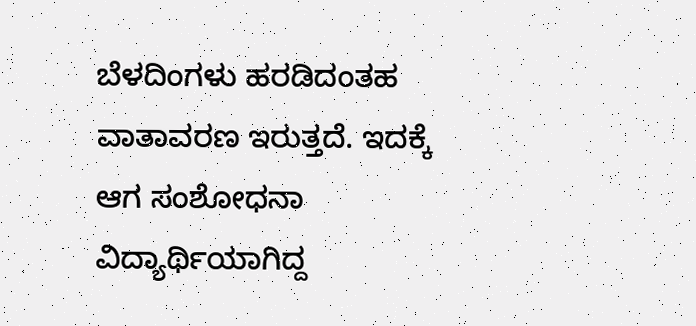ಬೆಳದಿಂಗಳು ಹರಡಿದಂತಹ ವಾತಾವರಣ ಇರುತ್ತದೆ. ಇದಕ್ಕೆ ಆಗ ಸಂಶೋಧನಾ ವಿದ್ಯಾರ್ಥಿಯಾಗಿದ್ದ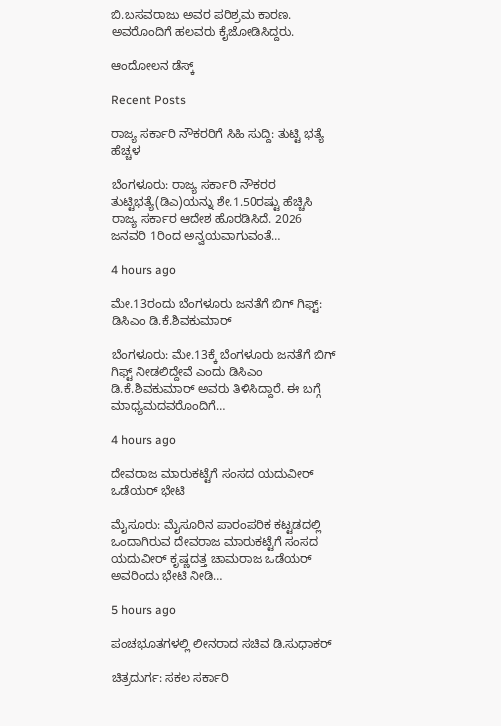ಬಿ.ಬಸವರಾಜು ಅವರ ಪರಿಶ್ರಮ ಕಾರಣ. ಅವರೊಂದಿಗೆ ಹಲವರು ಕೈಜೋಡಿಸಿದ್ದರು.

ಆಂದೋಲನ ಡೆಸ್ಕ್

Recent Posts

ರಾಜ್ಯ ಸರ್ಕಾರಿ ನೌಕರರಿಗೆ ಸಿಹಿ ಸುದ್ದಿ: ತುಟ್ಟಿ ಭತ್ಯೆ ಹೆಚ್ಚಳ

ಬೆಂಗಳೂರು: ರಾಜ್ಯ ಸರ್ಕಾರಿ ನೌಕರರ ತುಟ್ಟಿಭತ್ಯೆ(ಡಿಎ)ಯನ್ನು ಶೇ.1.50ರಷ್ಟು ಹೆಚ್ಚಿಸಿ ರಾಜ್ಯ ಸರ್ಕಾರ ಆದೇಶ ಹೊರಡಿಸಿದೆ. 2026 ಜನವರಿ 1ರಿಂದ ಅನ್ವಯವಾಗುವಂತೆ…

4 hours ago

ಮೇ.13ರಂದು ಬೆಂಗಳೂರು ಜನತೆಗೆ ಬಿಗ್‌ ಗಿಫ್ಟ್: ಡಿಸಿಎಂ ಡಿ.ಕೆ.ಶಿವಕುಮಾರ್‌

ಬೆಂಗಳೂರು: ಮೇ.13ಕ್ಕೆ ಬೆಂಗಳೂರು ಜನತೆಗೆ ಬಿಗ್‌ ಗಿಫ್ಟ್‌ ನೀಡಲಿದ್ದೇವೆ ಎಂದು ಡಿಸಿಎಂ ಡಿ.ಕೆ.ಶಿವಕುಮಾರ್‌ ಅವರು ತಿಳಿಸಿದ್ದಾರೆ. ಈ ಬಗ್ಗೆ ಮಾಧ್ಯಮದವರೊಂದಿಗೆ…

4 hours ago

ದೇವರಾಜ ಮಾರುಕಟ್ಟೆಗೆ ಸಂಸದ ಯದುವೀರ್‌ ಒಡೆಯರ್‌ ಭೇಟಿ

ಮೈಸೂರು: ಮೈಸೂರಿನ ಪಾರಂಪರಿಕ ಕಟ್ಟಡದಲ್ಲಿ ಒಂದಾಗಿರುವ ದೇವರಾಜ ಮಾರುಕಟ್ಟೆಗೆ ಸಂಸದ ಯದುವೀರ್‌ ಕೃಷ್ಣದತ್ತ ಚಾಮರಾಜ ಒಡೆಯರ್‌ ಅವರಿಂದು ಭೇಟಿ ನೀಡಿ…

5 hours ago

ಪಂಚಭೂತಗಳಲ್ಲಿ ಲೀನರಾದ ಸಚಿವ ಡಿ.ಸುಧಾಕರ್‌

ಚಿತ್ರದುರ್ಗ: ಸಕಲ ಸರ್ಕಾರಿ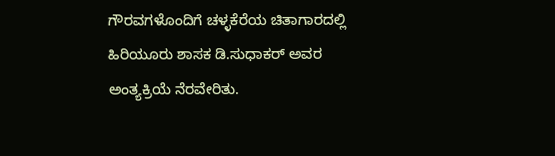ಗೌರವಗಳೊಂದಿಗೆ ಚಳ್ಳಕೆರೆಯ ಚಿತಾಗಾರದಲ್ಲಿ ಹಿರಿಯೂರು ಶಾಸಕ ಡಿ.ಸುಧಾಕರ್‌ ಅವರ ಅಂತ್ಯಕ್ರಿಯೆ ನೆರವೇರಿತು.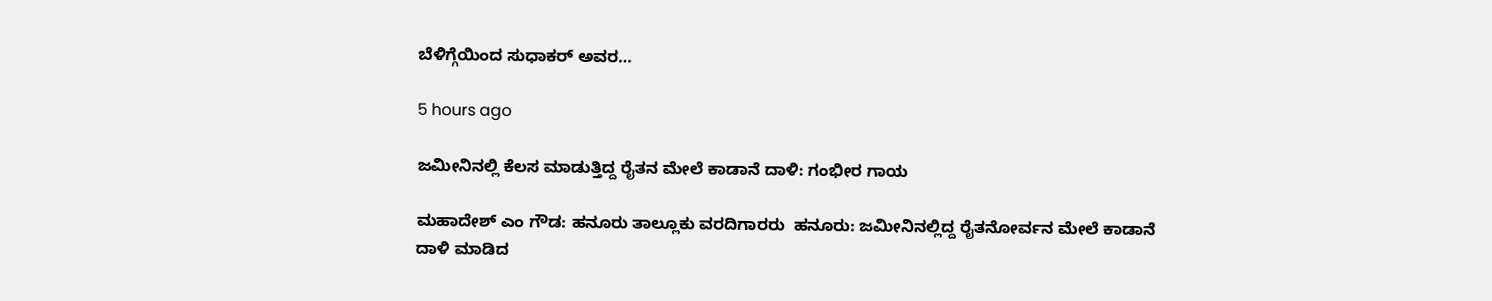ಬೆಳಿಗ್ಗೆಯಿಂದ ಸುಧಾಕರ್‌ ಅವರ…

5 hours ago

ಜಮೀನಿನಲ್ಲಿ ಕೆಲಸ ಮಾಡುತ್ತಿದ್ದ ರೈತನ ಮೇಲೆ ಕಾಡಾನೆ ದಾಳಿ: ಗಂಭೀರ ಗಾಯ

ಮಹಾದೇಶ್‌ ಎಂ ಗೌಡ: ಹನೂರು ತಾಲ್ಲೂಕು ವರದಿಗಾರರು  ಹನೂರು: ಜಮೀನಿನಲ್ಲಿದ್ದ ರೈತನೋರ್ವನ ಮೇಲೆ ಕಾಡಾನೆ ದಾಳಿ ಮಾಡಿದ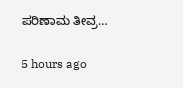ಪರಿಣಾಮ ತೀವ್ರ…

5 hours ago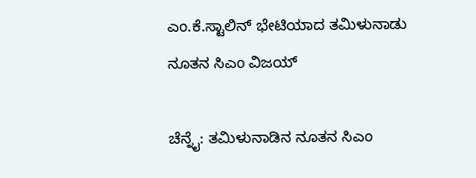ಎಂ.ಕೆ.ಸ್ಟಾಲಿನ್‌ ಭೇಟಿಯಾದ ತಮಿಳುನಾಡು ನೂತನ ಸಿಎಂ ವಿಜಯ್‌

ಚೆನ್ನೈ: ತಮಿಳುನಾಡಿನ ನೂತನ ಸಿಎಂ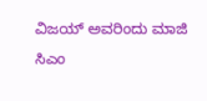ವಿಜಯ್‌ ಅವರಿಂದು ಮಾಜಿ ಸಿಎಂ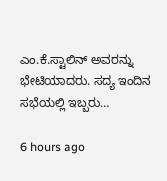ಎಂ.ಕೆ.ಸ್ಟಾಲಿನ್‌ ಅವರನ್ನು ಭೇಟಿಯಾದರು. ಸದ್ಯ ಇಂದಿನ ಸಭೆಯಲ್ಲಿ ಇಬ್ಬರು…

6 hours ago